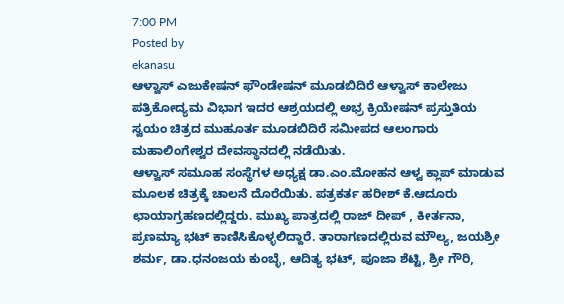7:00 PM
Posted by
ekanasu
ಆಳ್ವಾಸ್ ಎಜುಕೇಷನ್ ಫೌಂಡೇಷನ್ ಮೂಡಬಿದಿರೆ ಆಳ್ವಾಸ್ ಕಾಲೇಜು ಪತ್ರಿಕೋದ್ಯಮ ವಿಭಾಗ ಇದರ ಆಶ್ರಯದಲ್ಲಿ ಅಭ್ರ ಕ್ರಿಯೇಷನ್ ಪ್ರಸ್ತುತಿಯ ಸ್ವಯಂ ಚಿತ್ರದ ಮುಹೂರ್ತ ಮೂಡಬಿದಿರೆ ಸಮೀಪದ ಆಲಂಗಾರು ಮಹಾಲಿಂಗೇಶ್ವರ ದೇವಸ್ಥಾನದಲ್ಲಿ ನಡೆಯಿತು.
ಆಳ್ವಾಸ್ ಸಮೂಹ ಸಂಸ್ಥೆಗಳ ಅಧ್ಯಕ್ಷ ಡಾ.ಎಂ.ಮೋಹನ ಆಳ್ವ ಕ್ಲಾಪ್ ಮಾಡುವ ಮೂಲಕ ಚಿತ್ರಕ್ಕೆ ಚಾಲನೆ ದೊರೆಯಿತು. ಪತ್ರಕರ್ತ ಹರೀಶ್ ಕೆ.ಆದೂರು ಛಾಯಾಗ್ರಹಣದಲ್ಲಿದ್ದರು. ಮುಖ್ಯ ಪಾತ್ರದಲ್ಲಿ ರಾಜ್ ದೀಪ್ , ಕೀರ್ತನಾ, ಪ್ರಣಮ್ಯಾ ಭಟ್ ಕಾಣಿಸಿಕೊಳ್ಳಲಿದ್ದಾರೆ. ತಾರಾಗಣದಲ್ಲಿರುವ ಮೌಲ್ಯ, ಜಯಶ್ರೀ ಶರ್ಮ, ಡಾ.ಧನಂಜಯ ಕುಂಬ್ಳೆ, ಆದಿತ್ಯ ಭಟ್, ಪೂಜಾ ಶೆಟ್ಟಿ, ಶ್ರೀ ಗೌರಿ,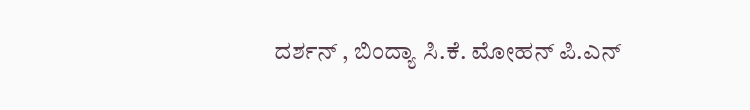ದರ್ಶನ್ , ಬಿಂದ್ಯಾ ಸಿ.ಕೆ. ಮೋಹನ್ ಪಿ.ಎನ್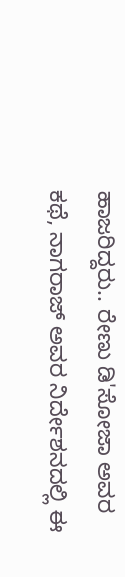ಹಾಜರಿದ್ದರು.. ರೇಣು ಡಿ'ಸೋಜಾ ಅವರ ಕಥೆ, ನಾಗರಾಜ್ ಅವರ ನಿರ್ದೇಶನದಲ್ಲಿ ಈ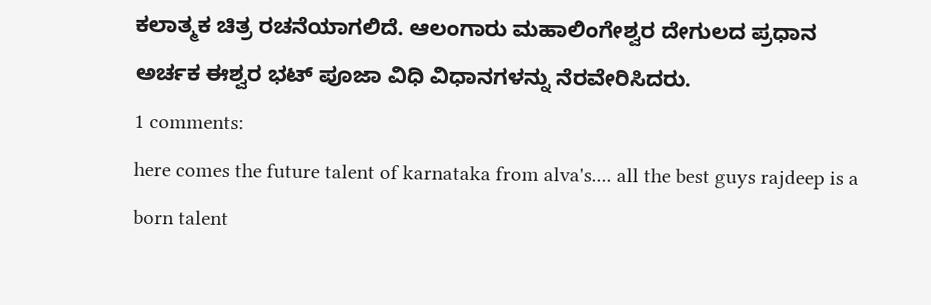ಕಲಾತ್ಮಕ ಚಿತ್ರ ರಚನೆಯಾಗಲಿದೆ. ಆಲಂಗಾರು ಮಹಾಲಿಂಗೇಶ್ವರ ದೇಗುಲದ ಪ್ರಧಾನ ಅರ್ಚಕ ಈಶ್ವರ ಭಟ್ ಪೂಜಾ ವಿಧಿ ವಿಧಾನಗಳನ್ನು ನೆರವೇರಿಸಿದರು.
1 comments:
here comes the future talent of karnataka from alva's.... all the best guys rajdeep is a born talent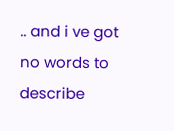.. and i ve got no words to describe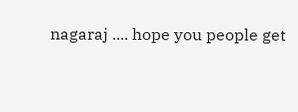nagaraj .... hope you people get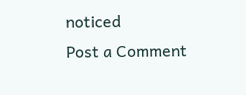noticed
Post a Comment